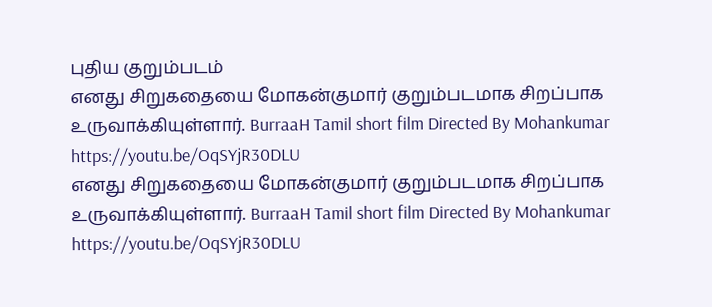புதிய குறும்படம்
எனது சிறுகதையை மோகன்குமார் குறும்படமாக சிறப்பாக உருவாக்கியுள்ளார். BurraaH Tamil short film Directed By Mohankumar https://youtu.be/OqSYjR30DLU
எனது சிறுகதையை மோகன்குமார் குறும்படமாக சிறப்பாக உருவாக்கியுள்ளார். BurraaH Tamil short film Directed By Mohankumar https://youtu.be/OqSYjR30DLU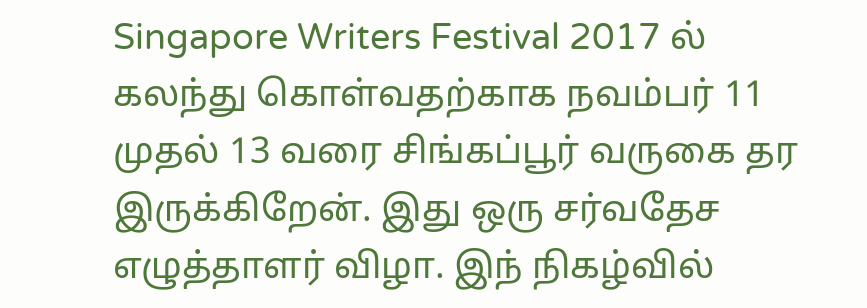Singapore Writers Festival 2017 ல் கலந்து கொள்வதற்காக நவம்பர் 11 முதல் 13 வரை சிங்கப்பூர் வருகை தர இருக்கிறேன். இது ஒரு சர்வதேச எழுத்தாளர் விழா. இந் நிகழ்வில்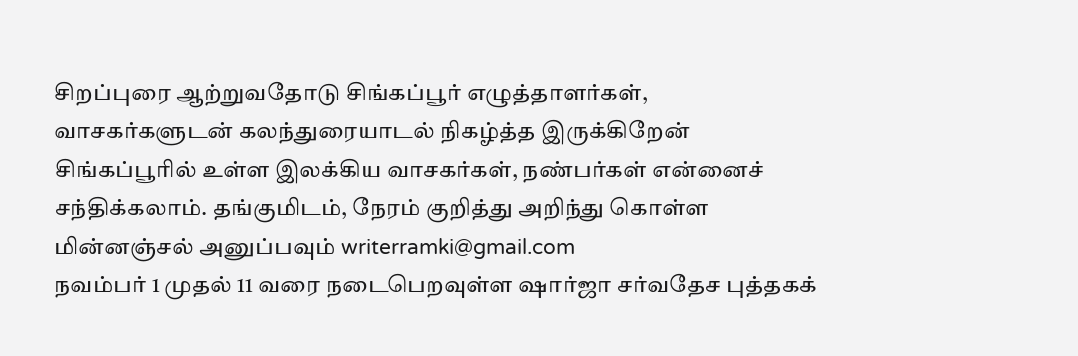சிறப்புரை ஆற்றுவதோடு சிங்கப்பூர் எழுத்தாளர்கள், வாசகர்களுடன் கலந்துரையாடல் நிகழ்த்த இருக்கிறேன் சிங்கப்பூரில் உள்ள இலக்கிய வாசகர்கள், நண்பர்கள் என்னைச் சந்திக்கலாம். தங்குமிடம், நேரம் குறித்து அறிந்து கொள்ள மின்னஞ்சல் அனுப்பவும் writerramki@gmail.com
நவம்பர் 1 முதல் 11 வரை நடைபெறவுள்ள ஷார்ஜா சர்வதேச புத்தகக்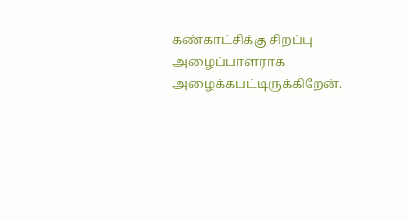கண்காட்சிக்கு சிறப்பு அழைப்பாளராக அழைக்கபட்டிருக்கிறேன்.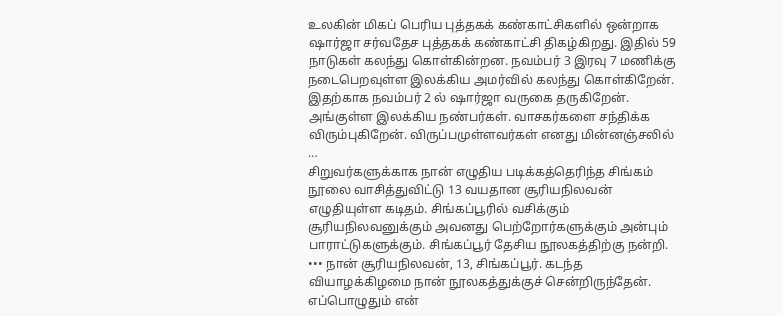உலகின் மிகப் பெரிய புத்தகக் கண்காட்சிகளில் ஒன்றாக ஷார்ஜா சர்வதேச புத்தகக் கண்காட்சி திகழ்கிறது. இதில் 59 நாடுகள் கலந்து கொள்கின்றன. நவம்பர் 3 இரவு 7 மணிக்கு நடைபெறவுள்ள இலக்கிய அமர்வில் கலந்து கொள்கிறேன். இதற்காக நவம்பர் 2 ல் ஷார்ஜா வருகை தருகிறேன். அங்குள்ள இலக்கிய நண்பர்கள். வாசகர்களை சந்திக்க விரும்புகிறேன். விருப்பமுள்ளவர்கள் எனது மின்னஞ்சலில் …
சிறுவர்களுக்காக நான் எழுதிய படிக்கத்தெரிந்த சிங்கம் நூலை வாசித்துவிட்டு 13 வயதான சூரியநிலவன் எழுதியுள்ள கடிதம். சிங்கப்பூரில் வசிக்கும் சூரியநிலவனுக்கும் அவனது பெற்றோர்களுக்கும் அன்பும் பாராட்டுகளுக்கும். சிங்கப்பூர் தேசிய நூலகத்திற்கு நன்றி. ••• நான் சூரியநிலவன், 13, சிங்கப்பூர். கடந்த வியாழக்கிழமை நான் நூலகத்துக்குச் சென்றிருந்தேன். எப்பொழுதும் என்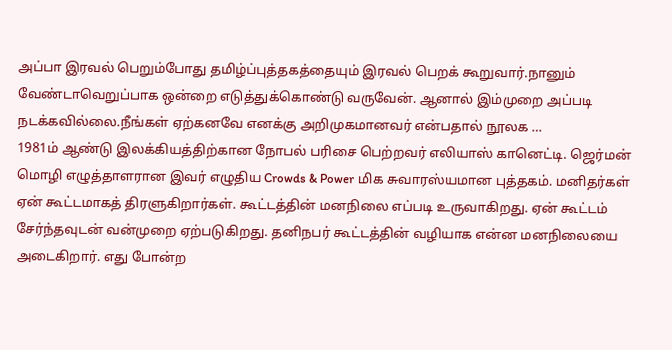அப்பா இரவல் பெறும்போது தமிழ்ப்புத்தகத்தையும் இரவல் பெறக் கூறுவார்.நானும் வேண்டாவெறுப்பாக ஒன்றை எடுத்துக்கொண்டு வருவேன். ஆனால் இம்முறை அப்படி நடக்கவில்லை.நீங்கள் ஏற்கனவே எனக்கு அறிமுகமானவர் என்பதால் நூலக …
1981ம் ஆண்டு இலக்கியத்திற்கான நோபல் பரிசை பெற்றவர் எலியாஸ் கானெட்டி. ஜெர்மன் மொழி எழுத்தாளரான இவர் எழுதிய Crowds & Power மிக சுவாரஸ்யமான புத்தகம். மனிதர்கள் ஏன் கூட்டமாகத் திரளுகிறார்கள். கூட்டத்தின் மனநிலை எப்படி உருவாகிறது. ஏன் கூட்டம் சேர்ந்தவுடன் வன்முறை ஏற்படுகிறது. தனிநபர் கூட்டத்தின் வழியாக என்ன மனநிலையை அடைகிறார். எது போன்ற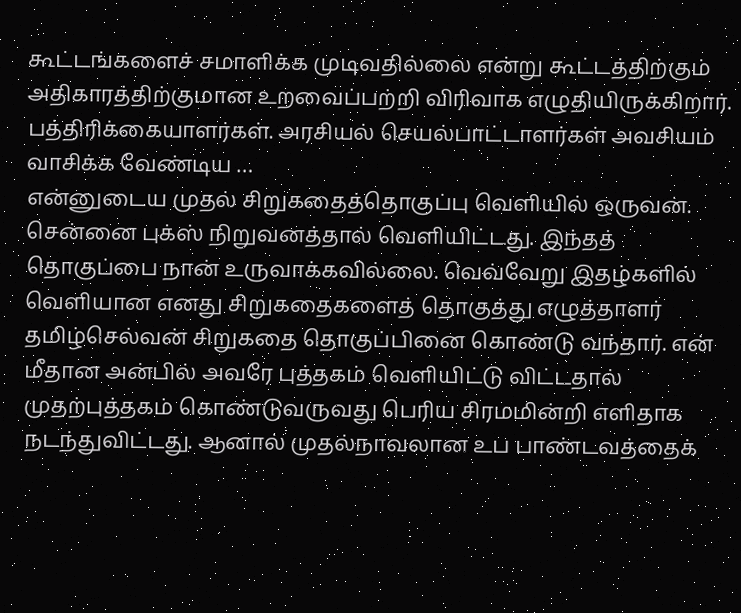கூட்டங்களைச் சமாளிக்க முடிவதில்லை என்று கூட்டத்திற்கும் அதிகாரத்திற்குமான உறவைப்பற்றி விரிவாக எழுதியிருக்கிறார். பத்திரிக்கையாளர்கள். அரசியல் செயல்பாட்டாளர்கள் அவசியம் வாசிக்க வேண்டிய …
என்னுடைய முதல் சிறுகதைத்தொகுப்பு வெளியில் ஒருவன். சென்னை புக்ஸ் நிறுவனத்தால் வெளியிட்டது. இந்தத் தொகுப்பை நான் உருவாக்கவில்லை. வெவ்வேறு இதழ்களில் வெளியான எனது சிறுகதைகளைத் தொகுத்து எழுத்தாளர் தமிழ்செல்வன் சிறுகதை தொகுப்பினை கொண்டு வந்தார். என் மீதான அன்பில் அவரே புத்தகம் வெளியிட்டு விட்டதால் முதற்புத்தகம் கொண்டுவருவது பெரிய சிரமமின்றி எளிதாக நடந்துவிட்டது. ஆனால் முதல்நாவலான உப பாண்டவத்தைக்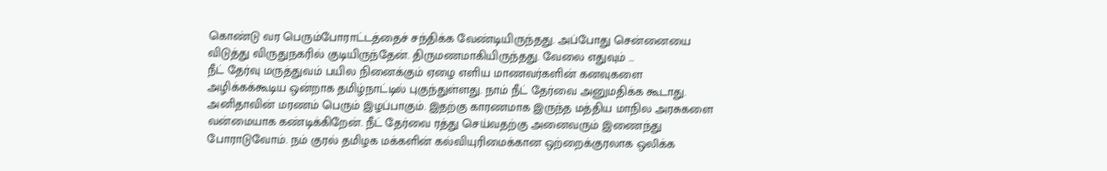கொண்டு வர பெரும்போராட்டத்தைச் சந்திக்க வேண்டியிருந்தது. அப்போது சென்னையை விடுத்து விருதுநகரில் குடியிருந்தேன். திருமணமாகியிருந்தது. வேலை எதுவும் …
நீட் தேர்வு மருத்துவம் பயில நினைக்கும் ஏழை எளிய மாணவர்களின் கனவுகளை அழிக்கக்கூடிய ஒன்றாக தமிழ்நாட்டில் புகுந்துள்ளது. நாம் நீட் தேர்வை அனுமதிக்க கூடாது. அனிதாவின் மரணம் பெரும் இழப்பாகும். இதற்கு காரணமாக இருந்த மத்திய மாநில அரசுகளை வன்மையாக கண்டிக்கிறேன். நீட் தேர்வை ரத்து செய்வதற்கு அனைவரும் இணைந்து போராடுவோம். நம் குரல் தமிழக மக்களின் கல்வியுரிமைக்கான ஒற்றைக்குரலாக ஒலிக்க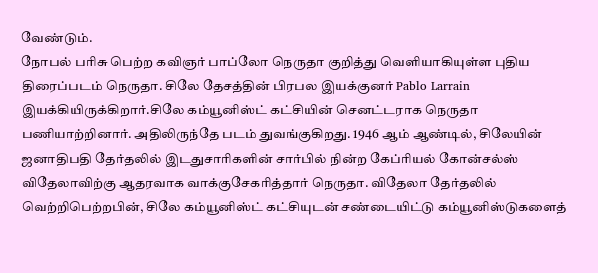வேண்டும்.
நோபல் பரிசு பெற்ற கவிஞர் பாப்லோ நெருதா குறித்து வெளியாகியுள்ள புதிய திரைப்படம் நெருதா. சிலே தேசத்தின் பிரபல இயக்குனர் Pablo Larrain இயக்கியிருக்கிறார்.சிலே கம்யூனிஸ்ட் கட்சியின் செனட்டராக நெருதா பணியாற்றினார். அதிலிருந்தே படம் துவங்குகிறது. 1946 ஆம் ஆண்டில், சிலேயின் ஜனாதிபதி தேர்தலில் இடதுசாரிகளின் சார்பில் நின்ற கேப்ரியல் கோன்சல்ஸ் விதேலாவிற்கு ஆதரவாக வாக்குசேகரித்தார் நெருதா. விதேலா தேர்தலில் வெற்றிபெற்றபின், சிலே கம்யூனிஸ்ட் கட்சியுடன் சண்டையிட்டு கம்யூனிஸ்டுகளைத்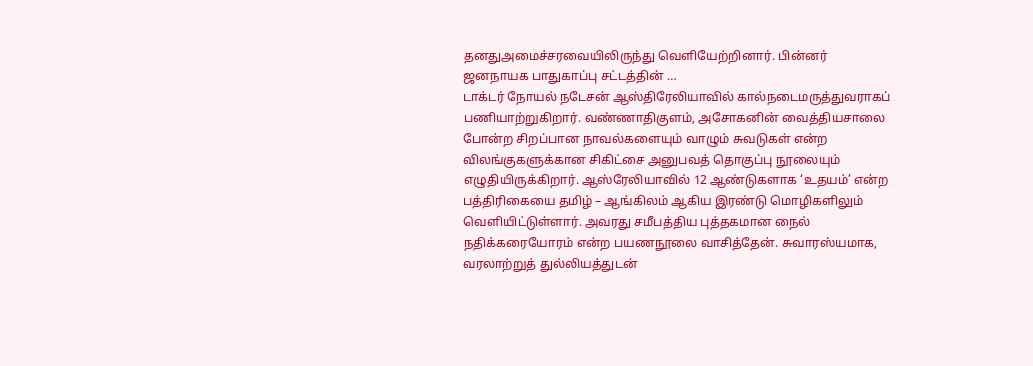தனதுஅமைச்சரவையிலிருந்து வெளியேற்றினார். பின்னர் ஜனநாயக பாதுகாப்பு சட்டத்தின் …
டாக்டர் நோயல் நடேசன் ஆஸ்திரேலியாவில் கால்நடைமருத்துவராகப் பணியாற்றுகிறார். வண்ணாதிகுளம், அசோகனின் வைத்தியசாலை போன்ற சிறப்பான நாவல்களையும் வாழும் சுவடுகள் என்ற விலங்குகளுக்கான சிகிட்சை அனுபவத் தொகுப்பு நூலையும் எழுதியிருக்கிறார். ஆஸ்ரேலியாவில் 12 ஆண்டுகளாக ‘உதயம்’ என்ற பத்திரிகையை தமிழ் – ஆங்கிலம் ஆகிய இரண்டு மொழிகளிலும் வெளியிட்டுள்ளார். அவரது சமீபத்திய புத்தகமான நைல் நதிக்கரையோரம் என்ற பயணநூலை வாசித்தேன். சுவாரஸ்யமாக, வரலாற்றுத் துல்லியத்துடன்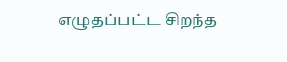எழுதப்பட்ட சிறந்த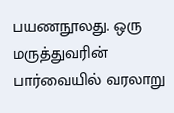பயணநூலது. ஒரு மருத்துவரின் பார்வையில் வரலாறு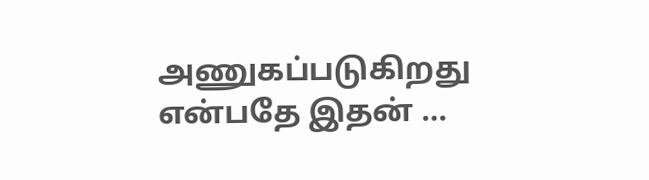அணுகப்படுகிறது என்பதே இதன் …